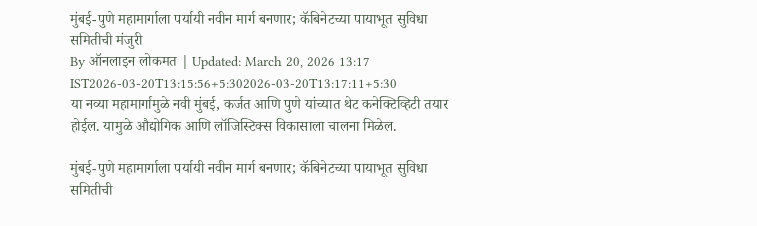मुंबई-पुणे महामार्गाला पर्यायी नवीन मार्ग बनणार; कॅबिनेटच्या पायाभूत सुविधा समितीची मंजुरी
By ऑनलाइन लोकमत | Updated: March 20, 2026 13:17 IST2026-03-20T13:15:56+5:302026-03-20T13:17:11+5:30
या नव्या महामार्गामुळे नवी मुंबई, कर्जत आणि पुणे यांच्यात थेट कनेक्टिव्हिटी तयार होईल. यामुळे औद्योगिक आणि लॉजिस्टिक्स विकासाला चालना मिळेल.

मुंबई-पुणे महामार्गाला पर्यायी नवीन मार्ग बनणार; कॅबिनेटच्या पायाभूत सुविधा समितीची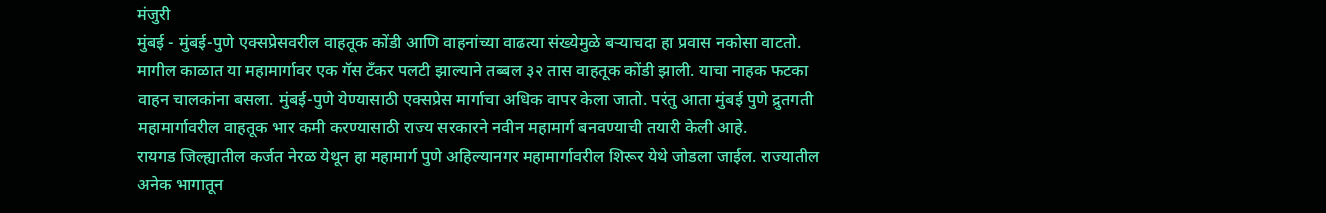मंजुरी
मुंबई - मुंबई-पुणे एक्सप्रेसवरील वाहतूक कोंडी आणि वाहनांच्या वाढत्या संख्येमुळे बऱ्याचदा हा प्रवास नकोसा वाटतो. मागील काळात या महामार्गावर एक गॅस टँकर पलटी झाल्याने तब्बल ३२ तास वाहतूक कोंडी झाली. याचा नाहक फटका वाहन चालकांना बसला. मुंबई-पुणे येण्यासाठी एक्सप्रेस मार्गाचा अधिक वापर केला जातो. परंतु आता मुंबई पुणे द्रुतगती महामार्गावरील वाहतूक भार कमी करण्यासाठी राज्य सरकारने नवीन महामार्ग बनवण्याची तयारी केली आहे.
रायगड जिल्ह्यातील कर्जत नेरळ येथून हा महामार्ग पुणे अहिल्यानगर महामार्गावरील शिरूर येथे जोडला जाईल. राज्यातील अनेक भागातून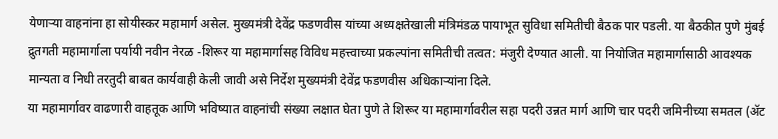येणाऱ्या वाहनांना हा सोयीस्कर महामार्ग असेल. मुख्यमंत्री देवेंद्र फडणवीस यांच्या अध्यक्षतेखाली मंत्रिमंडळ पायाभूत सुविधा समितीची बैठक पार पडली. या बैठकीत पुणे मुंबई द्रुतगती महामार्गाला पर्यायी नवीन नेरळ -शिरूर या महामार्गासह विविध महत्त्वाच्या प्रकल्पांना समितीची तत्वत: मंजुरी देण्यात आली. या नियोजित महामार्गासाठी आवश्यक मान्यता व निधी तरतुदी बाबत कार्यवाही केली जावी असे निर्देश मुख्यमंत्री देवेंद्र फडणवीस अधिकाऱ्यांना दिले.
या महामार्गावर वाढणारी वाहतूक आणि भविष्यात वाहनांची संख्या लक्षात घेता पुणे ते शिरूर या महामार्गावरील सहा पदरी उन्नत मार्ग आणि चार पदरी जमिनीच्या समतल (ॲट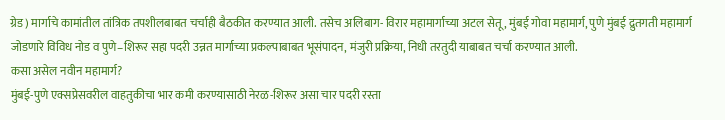ग्रेड) मार्गाचे कामांतील तांत्रिक तपशीलबाबत चर्चाही बैठकीत करण्यात आली. तसेच अलिबाग- विरार महामार्गाच्या अटल सेतू , मुंबई गोवा महामार्ग, पुणे मुंबई द्रुतगती महामार्ग जोडणारे विविध नोड व पुणे–शिरूर सहा पदरी उन्नत मार्गाच्या प्रकल्पाबाबत भूसंपादन, मंजुरी प्रक्रिया, निधी तरतुदी याबाबत चर्चा करण्यात आली.
कसा असेल नवीन महामार्ग?
मुंबई-पुणे एक्सप्रेसवरील वाहतुकीचा भार कमी करण्यासाठी नेरळ-शिरूर असा चार पदरी रस्ता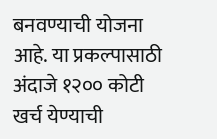बनवण्याची योजना आहे. या प्रकल्पासाठी अंदाजे १२०० कोटी खर्च येण्याची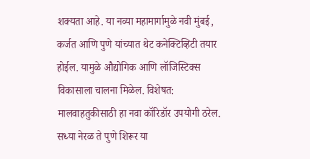शक्यता आहे. या नव्या महामार्गामुळे नवी मुंबई, कर्जत आणि पुणे यांच्यात थेट कनेक्टिव्हिटी तयार होईल. यामुळे औद्योगिक आणि लॉजिस्टिक्स विकासाला चालना मिळेल. विशेषत: मालवाहतुकीसाठी हा नवा कॉरिडॉर उपयोगी ठरेल. सध्या नेरळ ते पुणे शिरूर या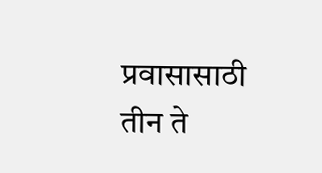प्रवासासाठी तीन ते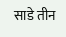साडे तीन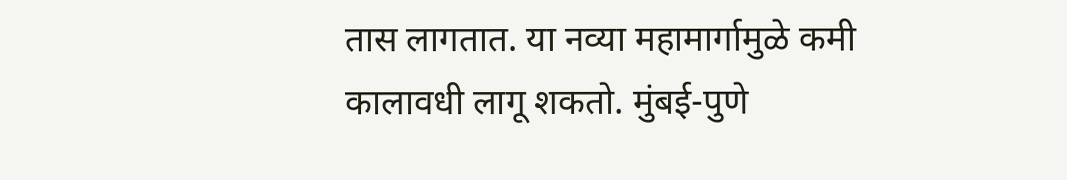तास लागतात. या नव्या महामार्गामुळे कमी कालावधी लागू शकतो. मुंबई-पुणे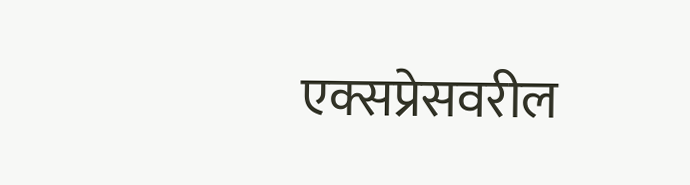एक्सप्रेसवरील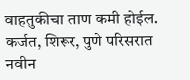वाहतुकीचा ताण कमी होईल. कर्जत, शिरूर, पुणे परिसरात नवीन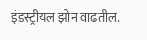इंडस्ट्रीयल झोन वाढतील.